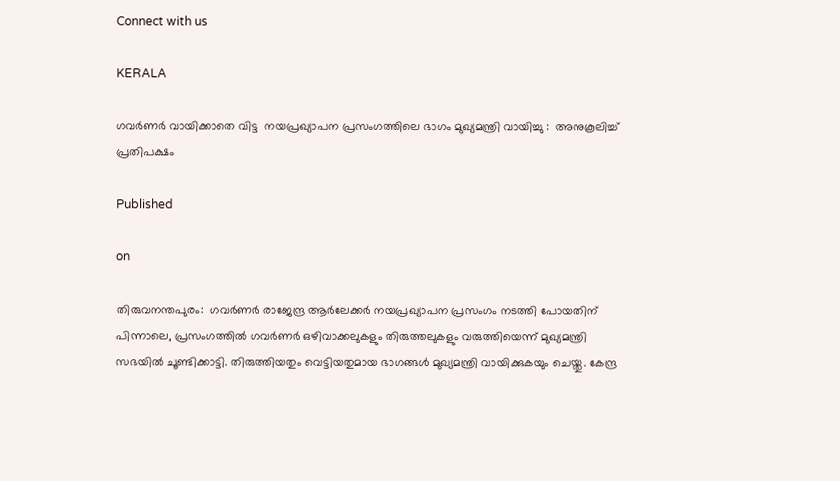Connect with us

KERALA

ഗവർണർ വായിക്കാതെ വിട്ട  നയപ്രഖ്യാപന പ്രസംഗത്തിലെ ഭാഗം മുഖ്യമന്ത്രി വായിച്ചു :  അനുകൂലിച്ച് പ്രതിപക്ഷം

Published

on

തിരുവനന്തപുരം:  ഗവർണർ രാജേന്ദ്ര ആർലേക്കർ നയപ്രഖ്യാപന പ്രസംഗം നടത്തി പോയതിന് പിന്നാലെ, പ്രസംഗത്തിൽ ഗവർണർ ഒഴിവാക്കലുകളും തിരുത്തലുകളും വരുത്തിയെന്ന് മുഖ്യമന്ത്രി സഭയിൽ ചൂണ്ടിക്കാട്ടി. തിരുത്തിയതും വെട്ടിയതുമായ ഭാഗങ്ങൾ മുഖ്യമന്ത്രി വായിക്കുകയും ചെയ്തു. കേന്ദ്ര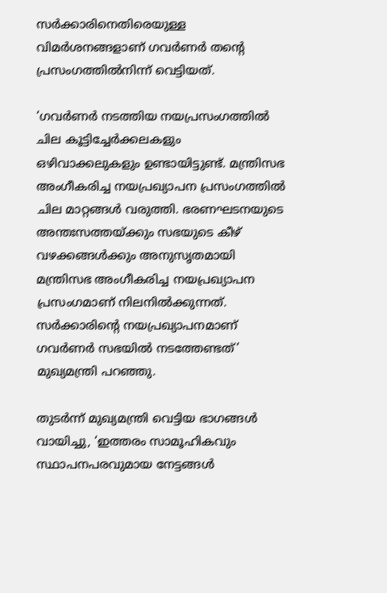സർക്കാരിനെതിരെയുള്ള വിമർശനങ്ങളാണ് ഗവർണർ തന്റെ പ്രസംഗത്തിൽനിന്ന് വെട്ടിയത്.

‘ഗവർണർ നടത്തിയ നയപ്രസംഗത്തിൽ ചില കൂട്ടിച്ചേർക്കലകളും ഒഴിവാക്കലുകളും ഉണ്ടായിട്ടുണ്ട്. മന്ത്രിസഭ അംഗീകരിച്ച നയപ്രഖ്യാപന പ്രസംഗത്തിൽ ചില മാറ്റങ്ങൾ വരുത്തി. ഭരണഘടനയുടെ അന്തഃസത്തയ്ക്കും സഭയുടെ കീഴ് വഴക്കങ്ങൾക്കും അനുസൃതമായി മന്ത്രിസഭ അംഗീകരിച്ച നയപ്രഖ്യാപന പ്രസംഗമാണ് നിലനിൽക്കുന്നത്. സർക്കാരിന്റെ നയപ്രഖ്യാപനമാണ് ഗവർണർ സഭയിൽ നടത്തേണ്ടത്’ മുഖ്യമന്ത്രി പറഞ്ഞു.

തുടർന്ന് മുഖ്യമന്ത്രി വെട്ടിയ ഭാഗങ്ങൾ വായിച്ചു, ‘ഇത്തരം സാമൂഹികവും സ്ഥാപനപരവുമായ നേട്ടങ്ങൾ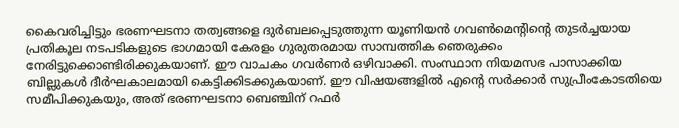കൈവരിച്ചിട്ടും ഭരണഘടനാ തത്വങ്ങളെ ദുർബലപ്പെടുത്തുന്ന യൂണിയൻ ഗവൺമെന്റിന്റെ തുടർച്ചയായ പ്രതികൂല നടപടികളുടെ ഭാഗമായി കേരളം ഗുരുതരമായ സാമ്പത്തിക ഞെരുക്കം നേരിട്ടുക്കൊണ്ടിരിക്കുകയാണ്. ഈ വാചകം ഗവർണർ ഒഴിവാക്കി. സംസ്ഥാന നിയമസഭ പാസാക്കിയ ബില്ലുകൾ ദീർഘകാലമായി കെട്ടിക്കിടക്കുകയാണ്. ഈ വിഷയങ്ങളിൽ എന്റെ സർക്കാർ സുപ്രീംകോടതിയെ സമീപിക്കുകയും, അത് ഭരണഘടനാ ബെഞ്ചിന് റഫർ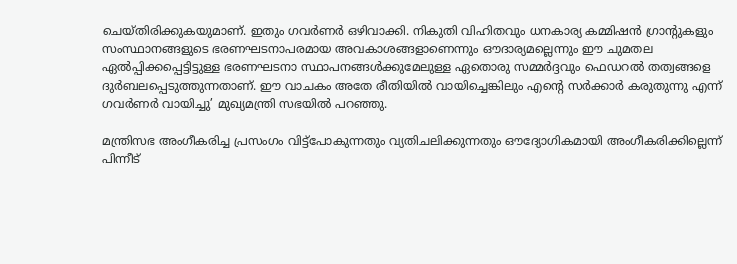ചെയ്തിരിക്കുകയുമാണ്. ഇതും ഗവർണർ ഒഴിവാക്കി. നികുതി വിഹിതവും ധനകാര്യ കമ്മിഷൻ ഗ്രാന്റുകളും സംസ്ഥാനങ്ങളുടെ ഭരണഘടനാപരമായ അവകാശങ്ങളാണെന്നും ഔദാര്യമല്ലെന്നും ഈ ചുമതല ഏൽപ്പിക്കപ്പെട്ടിട്ടുള്ള ഭരണഘടനാ സ്ഥാപനങ്ങൾക്കുമേലുള്ള ഏതൊരു സമ്മർദ്ദവും ഫെഡറൽ തത്വങ്ങളെ ദുർബലപ്പെടുത്തുന്നതാണ്. ഈ വാചകം അതേ രീതിയിൽ വായിച്ചെങ്കിലും എന്റെ സർക്കാർ കരുതുന്നു എന്ന് ഗവർണർ വായിച്ചു’ മുഖ്യമന്ത്രി സഭയിൽ പറഞ്ഞു.

മന്ത്രിസഭ അംഗീകരിച്ച പ്രസംഗം വിട്ട്‌പോകുന്നതും വ്യതിചലിക്കുന്നതും ഔദ്യോഗികമായി അംഗീകരിക്കില്ലെന്ന് പിന്നീട്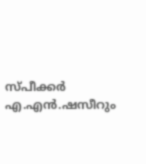സ്പീക്കർ എ.എൻ.ഷസീറും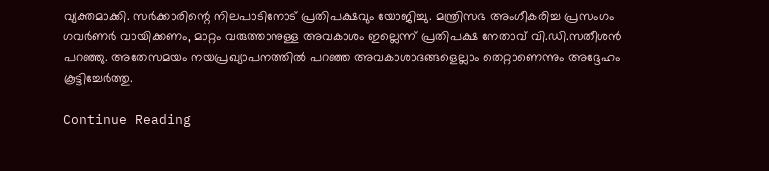വ്യക്തമാക്കി. സർക്കാരിന്റെ നിലപാടിനോട് പ്രതിപക്ഷവും യോജിച്ചു. മന്ത്രിസഭ അംഗീകരിച്ച പ്രസംഗം ഗവർണർ വായിക്കണം, മാറ്റം വരുത്താനുള്ള അവകാശം ഇല്ലെന്ന് പ്രതിപക്ഷ നേതാവ് വി.ഡി.സതീശൻ പറഞ്ഞു. അതേസമയം നയപ്രഖ്യാപനത്തിൽ പറഞ്ഞ അവകാശാദങ്ങളെല്ലാം തെറ്റാണെന്നും അദ്ദേഹം കൂട്ടിച്ചേർത്തു.

Continue Reading